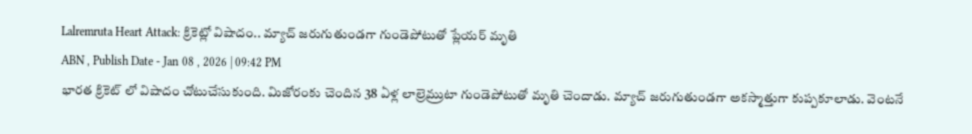Lalremruta Heart Attack: క్రికెట్లో విషాదం.. మ్యాచ్ జరుగుతుండగా గుండెపోటుతో ప్లేయర్ మృతి
ABN , Publish Date - Jan 08 , 2026 | 09:42 PM
భారత క్రికెట్ లో విషాదం చోటుచేసుకుంది. మిజోరంకు చెందిన 38 ఏళ్ల లాల్రెమ్రుటా గుండెపోటుతో మృతి చెందాడు. మ్యాచ్ జరుగుతుండగా అకస్మాత్తుగా కుప్పకూలాడు. వెంటనే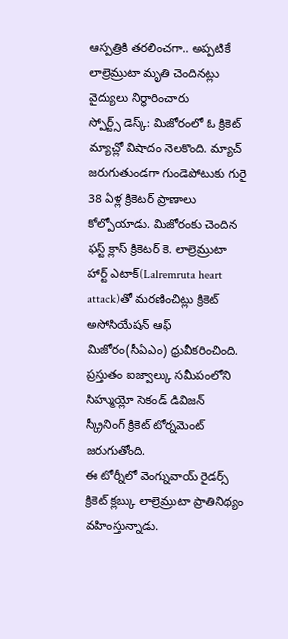ఆస్పత్రికి తరలించగా.. అప్పటికే లాల్రెమ్రుటా మృతి చెందినట్లు వైద్యులు నిర్థారించారు
స్పోర్ట్స్ డెస్క్: మిజోరంలో ఓ క్రికెట్ మ్యాచ్లో విషాదం నెలకొంది. మ్యాచ్ జరుగుతుండగా గుండెపోటుకు గురై 38 ఏళ్ల క్రికెటర్ ప్రాణాలు కోల్పోయాడు. మిజోరంకు చెందిన ఫస్ట్ క్లాస్ క్రికెటర్ కె. లాల్రెమ్రుటా హార్ట్ ఎటాక్(Lalremruta heart attack)తో మరణించిట్లు క్రికెట్ అసోసియేషన్ ఆఫ్ మిజోరం(సీఏఎం) ధ్రువీకరించింది. ప్రస్తుతం ఐజ్వాల్కు సమీపంలోని సిహ్ముయ్లో సెకండ్ డివిజన్ స్క్రీనింగ్ క్రికెట్ టోర్నమెంట్ జరుగుతోంది.
ఈ టోర్నీలో వెంగ్నువాయ్ రైడర్స్ క్రికెట్ క్లబ్కు లాల్రెమ్రుటా ప్రాతినిథ్యం వహింస్తున్నాడు.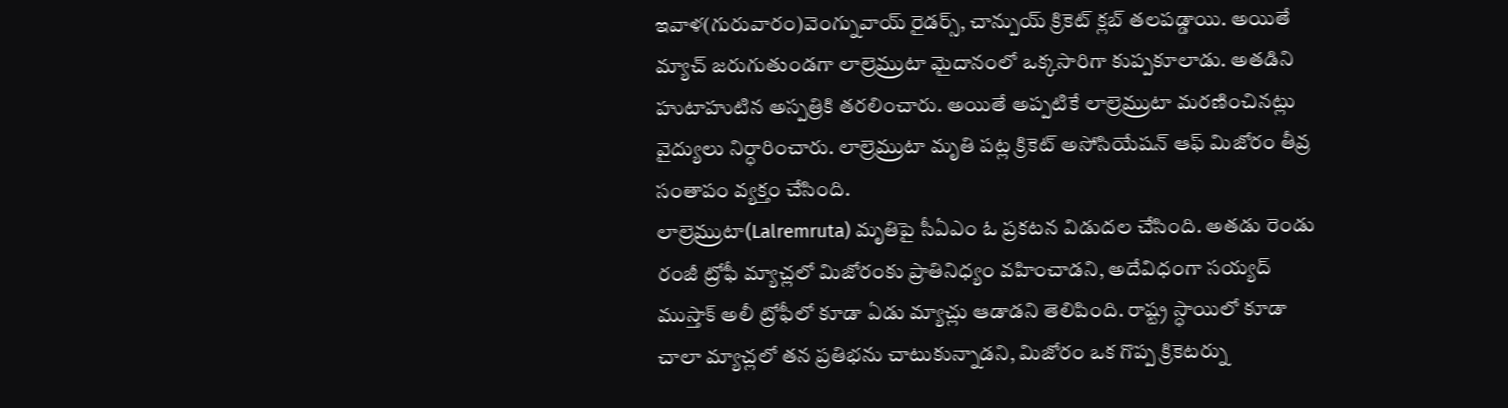ఇవాళ(గురువారం)వెంగ్నువాయ్ రైడర్స్, చాన్పుయ్ క్రికెట్ క్లబ్ తలపడ్డాయి. అయితే మ్యాచ్ జరుగుతుండగా లాల్రెమ్రుటా మైదానంలో ఒక్కసారిగా కుప్పకూలాడు. అతడిని హుటాహుటిన అస్పత్రికి తరలించారు. అయితే అప్పటికే లాల్రెమ్రుటా మరణించినట్లు వైద్యులు నిర్ధారించారు. లాల్రెమ్రుటా మృతి పట్ల క్రికెట్ అసోసియేషన్ ఆఫ్ మిజోరం తీవ్ర సంతాపం వ్యక్తం చేసింది.
లాల్రెమ్రుటా(Lalremruta) మృతిపై సీఏఎం ఓ ప్రకటన విడుదల చేసింది. అతడు రెండు రంజీ ట్రోఫీ మ్యాచ్లలో మిజోరంకు ప్రాతినిధ్యం వహించాడని, అదేవిధంగా సయ్యద్ ముస్తాక్ అలీ ట్రోఫీలో కూడా ఏడు మ్యాచ్లు ఆడాడని తెలిపింది. రాష్ట్ర స్ధాయిలో కూడా చాలా మ్యాచ్లలో తన ప్రతిభను చాటుకున్నాడని, మిజోరం ఒక గొప్ప క్రికెటర్ను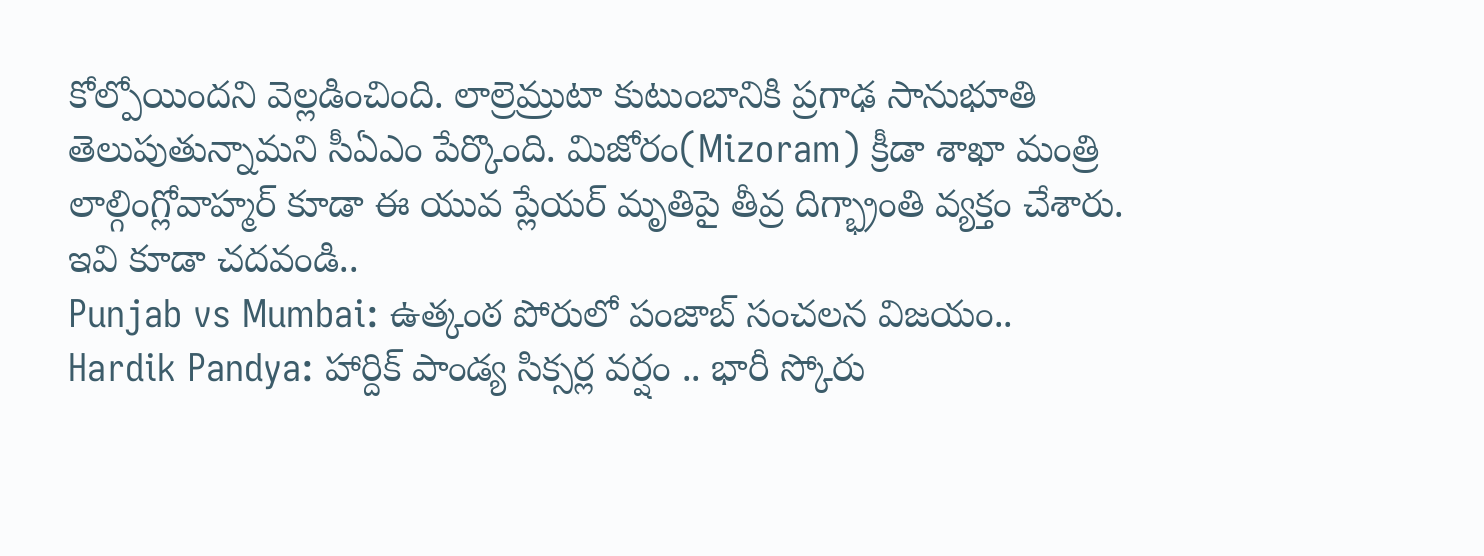కోల్పోయిందని వెల్లడించింది. లాల్రెమ్రుటా కుటుంబానికి ప్రగాఢ సానుభూతి తెలుపుతున్నామని సీఏఎం పేర్కొంది. మిజోరం(Mizoram) క్రీడా శాఖా మంత్రి లాల్గింగ్లోవాహ్మర్ కూడా ఈ యువ ప్లేయర్ మృతిపై తీవ్ర దిగ్భ్రాంతి వ్యక్తం చేశారు.
ఇవి కూడా చదవండి..
Punjab vs Mumbai: ఉత్కంఠ పోరులో పంజాబ్ సంచలన విజయం..
Hardik Pandya: హార్దిక్ పాండ్య సిక్సర్ల వర్షం .. భారీ స్కోరు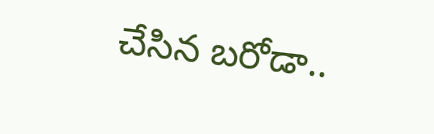చేసిన బరోడా..